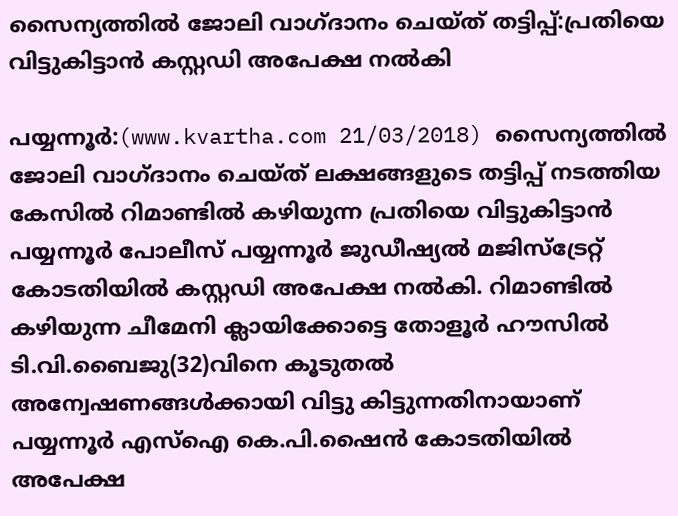സൈന്യത്തില്‍ ജോലി വാഗ്ദാനം ചെയ്ത് തട്ടിപ്പ്:പ്രതിയെ വിട്ടുകിട്ടാന്‍ കസ്റ്റഡി അപേക്ഷ നല്‍കി

പയ്യന്നൂര്‍:(www.kvartha.com 21/03/2018) സൈന്യത്തില്‍ ജോലി വാഗ്ദാനം ചെയ്ത് ലക്ഷങ്ങളുടെ തട്ടിപ്പ് നടത്തിയ കേസില്‍ റിമാണ്ടില്‍ കഴിയുന്ന പ്രതിയെ വിട്ടുകിട്ടാന്‍ പയ്യന്നൂര്‍ പോലീസ് പയ്യന്നൂര്‍ ജുഡീഷ്യല്‍ മജിസ്‌ട്രേറ്റ് കോടതിയില്‍ കസ്റ്റഡി അപേക്ഷ നല്‍കി. റിമാണ്ടില്‍ കഴിയുന്ന ചീമേനി ക്ലായിക്കോട്ടെ തോളൂര്‍ ഹൗസില്‍ ടി.വി.ബൈജു(32)വിനെ കൂടുതല്‍ അന്വേഷണങ്ങള്‍ക്കായി വിട്ടു കിട്ടുന്നതിനായാണ് പയ്യന്നൂര്‍ എസ്‌ഐ കെ.പി.ഷൈന്‍ കോടതിയില്‍ അപേക്ഷ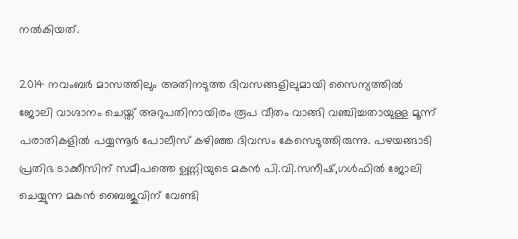നല്‍കിയത്.

2014 നവംബര്‍ മാസത്തിലും അതിനടുത്ത ദിവസങ്ങളിലുമായി സൈന്യത്തില്‍ ജോലി വാഗ്ദാനം ചെയ്ത് അറുപതിനായിരം രൂപ വീതം വാങ്ങി വഞ്ചിച്ചതായുള്ള മൂന്ന് പരാതികളില്‍ പയ്യന്നൂര്‍ പോലീസ് കഴിഞ്ഞ ദിവസം കേസെടുത്തിരുന്നു. പഴയങ്ങാടി പ്രതിഭ ടാക്കീസിന് സമീപത്തെ ഉണ്ണിയുടെ മകന്‍ പി.വി.സനീഷ്,ഗള്‍ഫില്‍ ജോലി ചെയ്യുന്ന മകന്‍ ബൈജുവിന് വേണ്ടി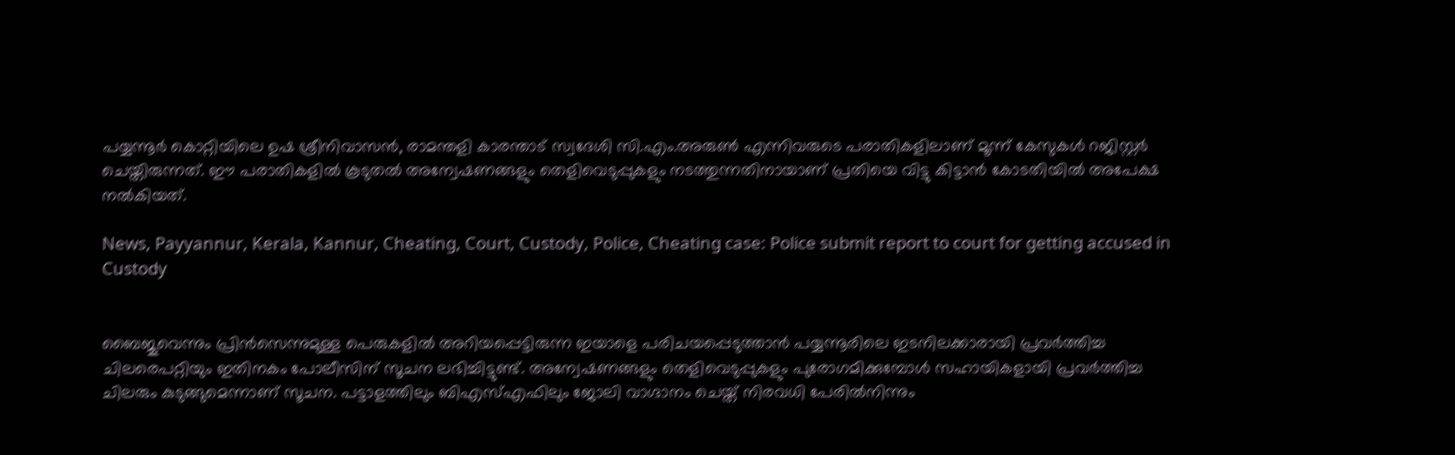പയ്യന്നൂര്‍ കൊറ്റിയിലെ ഉഷ ശ്രീനിവാസന്‍, രാമന്തളി കാരന്താട് സ്വദേശി സി.എം.അരുണ്‍ എന്നിവരുടെ പരാതികളിലാണ് മൂന്ന് കേസുകള്‍ റജിസ്റ്റര്‍ ചെയ്തിരുന്നത്. ഈ പരാതികളില്‍ കൂടുതല്‍ അന്വേഷണങ്ങളും തെളിവെടുപ്പുകളും നടത്തുന്നതിനായാണ് പ്രതിയെ വിട്ടു കിട്ടാന്‍ കോടതിയില്‍ അപേക്ഷ നല്‍കിയത്.

News, Payyannur, Kerala, Kannur, Cheating, Court, Custody, Police, Cheating case: Police submit report to court for getting accused in Custody


ബൈജുവെന്നും പ്രിന്‍സെന്നുമുള്ള പെരുകളില്‍ അറിയപ്പെട്ടിരുന്ന ഇയാളെ പരിചയപ്പെടുത്താന്‍ പയ്യന്നൂരിലെ ഇടനിലക്കാരായി പ്രവര്‍ത്തിച്ച ചിലരെപറ്റിയും ഇതിനകം പോലീസിന് സൂചന ലഭിച്ചിട്ടുണ്ട്. അന്വേഷണങ്ങളും തെളിവെടുപ്പുകളും പുരോഗമിക്കുമ്പോള്‍ സഹായികളായി പ്രവര്‍ത്തിച്ച ചിലരും കുടുങ്ങുമെന്നാണ് സൂചന. പട്ടാളത്തിലും ബിഎസ്എഫിലും ജോലി വാഗ്ദാനം ചെയ്ത് നിരവധി പേരില്‍നിന്നും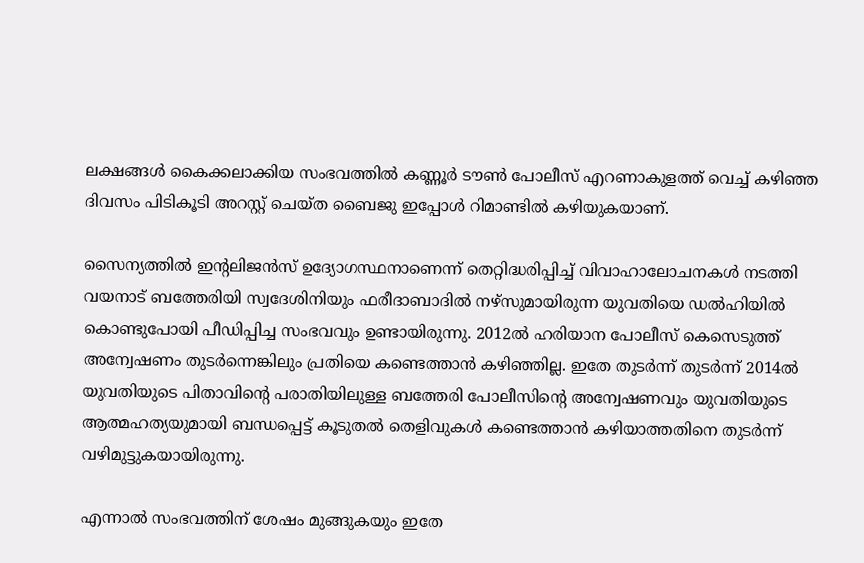ലക്ഷങ്ങള്‍ കൈക്കലാക്കിയ സംഭവത്തില്‍ കണ്ണൂര്‍ ടൗണ്‍ പോലീസ് എറണാകുളത്ത് വെച്ച് കഴിഞ്ഞ ദിവസം പിടികൂടി അറസ്റ്റ് ചെയ്ത ബൈജു ഇപ്പോള്‍ റിമാണ്ടില്‍ കഴിയുകയാണ്.

സൈന്യത്തില്‍ ഇന്റലിജന്‍സ് ഉദ്യോഗസ്ഥനാണെന്ന് തെറ്റിദ്ധരിപ്പിച്ച് വിവാഹാലോചനകള്‍ നടത്തി വയനാട് ബത്തേരിയി സ്വദേശിനിയും ഫരീദാബാദില്‍ നഴ്‌സുമായിരുന്ന യുവതിയെ ഡല്‍ഹിയില്‍ കൊണ്ടുപോയി പീഡിപ്പിച്ച സംഭവവും ഉണ്ടായിരുന്നു. 2012ല്‍ ഹരിയാന പോലീസ് കെസെടുത്ത് അന്വേഷണം തുടര്‍ന്നെങ്കിലും പ്രതിയെ കണ്ടെത്താന്‍ കഴിഞ്ഞില്ല. ഇതേ തുടര്‍ന്ന് തുടര്‍ന്ന് 2014ല്‍ യുവതിയുടെ പിതാവിന്റെ പരാതിയിലുള്ള ബത്തേരി പോലീസിന്റെ അന്വേഷണവും യുവതിയുടെ ആത്മഹത്യയുമായി ബന്ധപ്പെട്ട് കൂടുതല്‍ തെളിവുകള്‍ കണ്ടെത്താന്‍ കഴിയാത്തതിനെ തുടര്‍ന്ന് വഴിമുട്ടുകയായിരുന്നു.

എന്നാല്‍ സംഭവത്തിന് ശേഷം മുങ്ങുകയും ഇതേ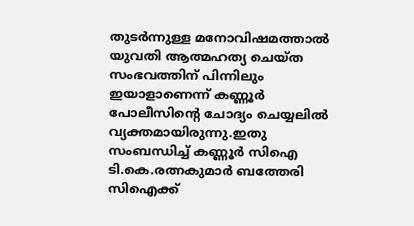തുടര്‍ന്നുള്ള മനോവിഷമത്താല്‍ യുവതി ആത്മഹത്യ ചെയ്ത സംഭവത്തിന് പിന്നിലും ഇയാളാണെന്ന് കണ്ണൂര്‍ പോലീസിന്റെ ചോദ്യം ചെയ്യലില്‍ വ്യക്തമായിരുന്നു.ഇതു സംബന്ധിച്ച് കണ്ണൂര്‍ സിഐ ടി.കെ.രത്നകുമാര്‍ ബത്തേരി സിഐക്ക്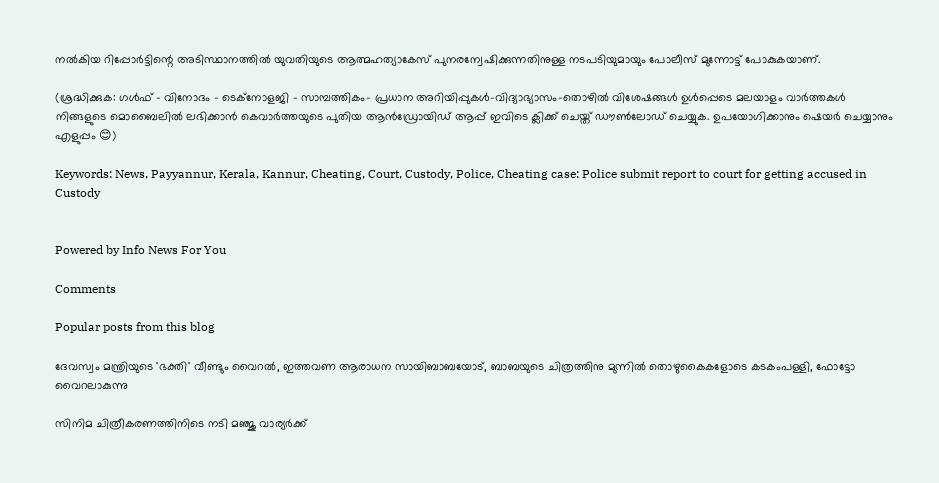നല്‍കിയ റിപ്പോര്‍ട്ടിന്റെ അടിസ്ഥാനത്തില്‍ യുവതിയുടെ ആത്മഹത്യാകേസ് പുനരന്വേഷിക്കുന്നതിനുള്ള നടപടിയുമായും പോലീസ് മുന്നോട്ട് പോകുകയാണ്.

(ശ്രദ്ധിക്കുക: ഗൾഫ് - വിനോദം - ടെക്നോളജി - സാമ്പത്തികം- പ്രധാന അറിയിപ്പുകൾ-വിദ്യാഭ്യാസം-തൊഴിൽ വിശേഷങ്ങൾ ഉൾപ്പെടെ മലയാളം വാർത്തകൾ നിങ്ങളുടെ മൊബൈലിൽ ലഭിക്കാൻ കെവാർത്തയുടെ പുതിയ ആൻഡ്രോയിഡ് ആപ്പ് ഇവിടെ ക്ലിക്ക് ചെയ്ത് ഡൗൺലോഡ് ചെയ്യുക. ഉപയോഗിക്കാനും ഷെയർ ചെയ്യാനും എളുപ്പം 😊)

Keywords: News, Payyannur, Kerala, Kannur, Cheating, Court, Custody, Police, Cheating case: Police submit report to court for getting accused in Custody


Powered by Info News For You

Comments

Popular posts from this blog

ദേവസ്വം മന്ത്രിയുടെ 'ഭക്തി' വീണ്ടും വൈറല്‍, ഇത്തവണ ആരാധന സായിബാബയോട്, ബാബയുടെ ചിത്രത്തിനു മുന്നില്‍ തൊഴുകൈകളോടെ കടകംപള്ളി, ഫോട്ടോ വൈറലാകുന്നു

സിനിമ ചിത്രീകരണത്തിനിടെ നടി മഞ്ജു വാര്യര്‍ക്ക്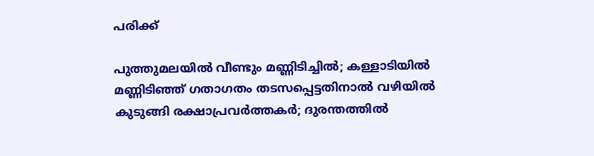പരിക്ക്

പുത്തുമലയില്‍ വീണ്ടും മണ്ണിടിച്ചില്‍; കള്ളാടിയില്‍ മണ്ണിടിഞ്ഞ് ഗതാഗതം തടസപ്പെട്ടതിനാല്‍ വഴിയില്‍ കുടുങ്ങി രക്ഷാപ്രവര്‍ത്തകര്‍; ദുരന്തത്തില്‍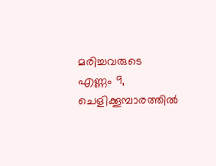മരിച്ചവരുടെ എണ്ണം 9, ചെളിക്കൂമ്പാരത്തില്‍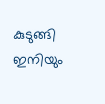കുടുങ്ങി ഇനിയും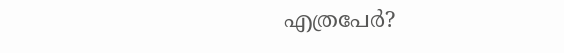എത്രപേര്‍?